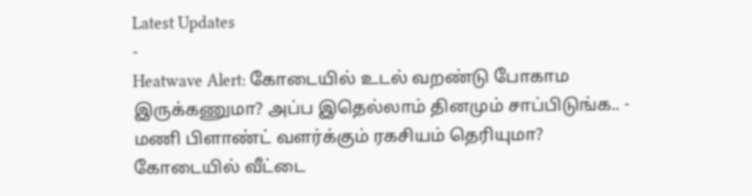Latest Updates
-
Heatwave Alert: கோடையில் உடல் வறண்டு போகாம இருக்கணுமா? அப்ப இதெல்லாம் தினமும் சாப்பிடுங்க.. -
மணி பிளாண்ட் வளர்க்கும் ரகசியம் தெரியுமா? கோடையில் வீட்டை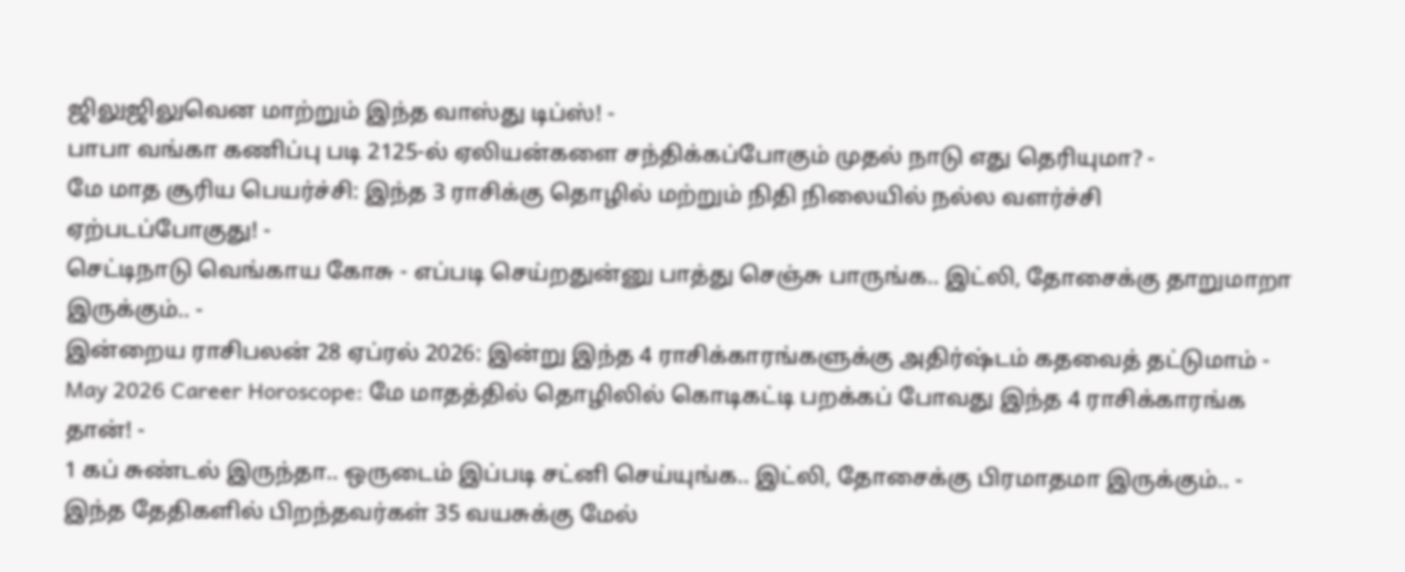ஜிலுஜிலுவென மாற்றும் இந்த வாஸ்து டிப்ஸ்! -
பாபா வங்கா கணிப்பு படி 2125-ல் ஏலியன்களை சந்திக்கப்போகும் முதல் நாடு எது தெரியுமா? -
மே மாத சூரிய பெயர்ச்சி: இந்த 3 ராசிக்கு தொழில் மற்றும் நிதி நிலையில் நல்ல வளர்ச்சி ஏற்படப்போகுது! -
செட்டிநாடு வெங்காய கோசு - எப்படி செய்றதுன்னு பாத்து செஞ்சு பாருங்க.. இட்லி, தோசைக்கு தாறுமாறா இருக்கும்.. -
இன்றைய ராசிபலன் 28 ஏப்ரல் 2026: இன்று இந்த 4 ராசிக்காரங்களுக்கு அதிர்ஷ்டம் கதவைத் தட்டுமாம் -
May 2026 Career Horoscope: மே மாதத்தில் தொழிலில் கொடிகட்டி பறக்கப் போவது இந்த 4 ராசிக்காரங்க தான்! -
1 கப் சுண்டல் இருந்தா.. ஒருடைம் இப்படி சட்னி செய்யுங்க.. இட்லி, தோசைக்கு பிரமாதமா இருக்கும்.. -
இந்த தேதிகளில் பிறந்தவர்கள் 35 வயசுக்கு மேல்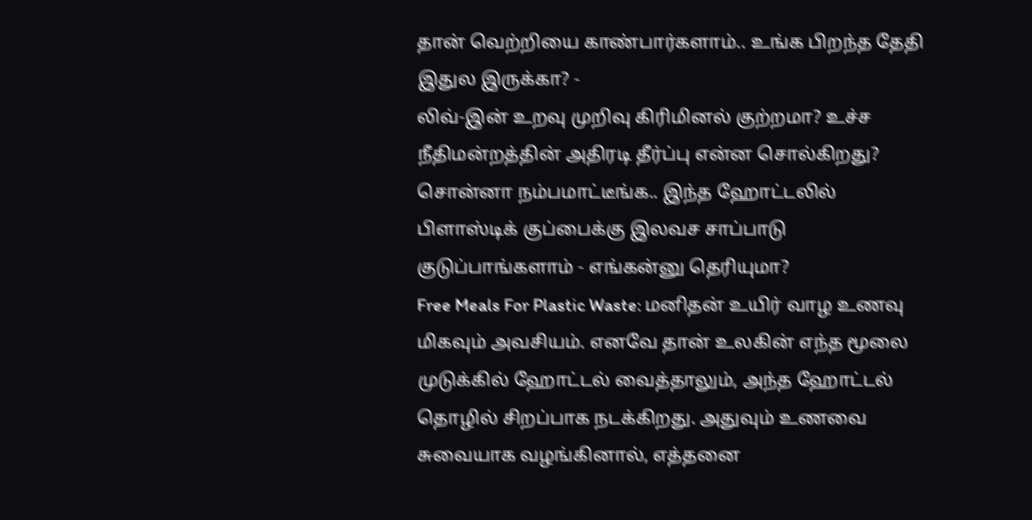தான் வெற்றியை காண்பார்களாம்.. உங்க பிறந்த தேதி இதுல இருக்கா? -
லிவ்-இன் உறவு முறிவு கிரிமினல் குற்றமா? உச்ச நீதிமன்றத்தின் அதிரடி தீர்ப்பு என்ன சொல்கிறது?
சொன்னா நம்பமாட்டீங்க.. இந்த ஹோட்டலில் பிளாஸ்டிக் குப்பைக்கு இலவச சாப்பாடு குடுப்பாங்களாம் - எங்கன்னு தெரியுமா?
Free Meals For Plastic Waste: மனிதன் உயிர் வாழ உணவு மிகவும் அவசியம். எனவே தான் உலகின் எந்த மூலை முடுக்கில் ஹோட்டல் வைத்தாலும், அந்த ஹோட்டல் தொழில் சிறப்பாக நடக்கிறது. அதுவும் உணவை சுவையாக வழங்கினால், எத்தனை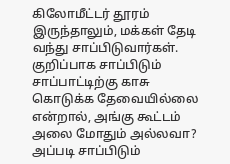கிலோமீட்டர் தூரம் இருந்தாலும், மக்கள் தேடி வந்து சாப்பிடுவார்கள். குறிப்பாக சாப்பிடும் சாப்பாட்டிற்கு காசு கொடுக்க தேவையில்லை என்றால், அங்கு கூட்டம் அலை மோதும் அல்லவா?
அப்படி சாப்பிடும்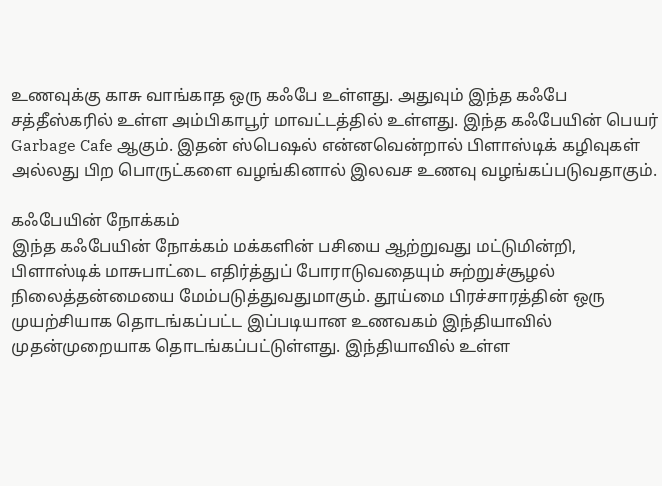உணவுக்கு காசு வாங்காத ஒரு கஃபே உள்ளது. அதுவும் இந்த கஃபே சத்தீஸ்கரில் உள்ள அம்பிகாபூர் மாவட்டத்தில் உள்ளது. இந்த கஃபேயின் பெயர் Garbage Cafe ஆகும். இதன் ஸ்பெஷல் என்னவென்றால் பிளாஸ்டிக் கழிவுகள் அல்லது பிற பொருட்களை வழங்கினால் இலவச உணவு வழங்கப்படுவதாகும்.

கஃபேயின் நோக்கம்
இந்த கஃபேயின் நோக்கம் மக்களின் பசியை ஆற்றுவது மட்டுமின்றி, பிளாஸ்டிக் மாசுபாட்டை எதிர்த்துப் போராடுவதையும் சுற்றுச்சூழல் நிலைத்தன்மையை மேம்படுத்துவதுமாகும். தூய்மை பிரச்சாரத்தின் ஒரு முயற்சியாக தொடங்கப்பட்ட இப்படியான உணவகம் இந்தியாவில் முதன்முறையாக தொடங்கப்பட்டுள்ளது. இந்தியாவில் உள்ள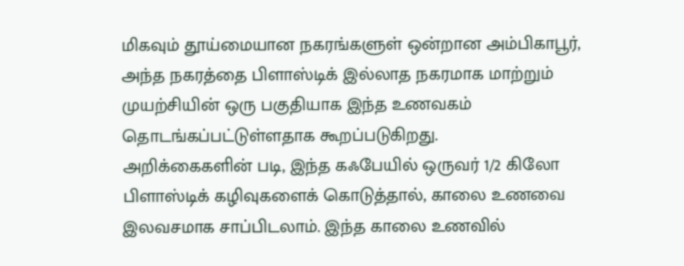மிகவும் தூய்மையான நகரங்களுள் ஒன்றான அம்பிகாபூர், அந்த நகரத்தை பிளாஸ்டிக் இல்லாத நகரமாக மாற்றும் முயற்சியின் ஒரு பகுதியாக இந்த உணவகம் தொடங்கப்பட்டுள்ளதாக கூறப்படுகிறது.
அறிக்கைகளின் படி, இந்த கஃபேயில் ஒருவர் 1/2 கிலோ பிளாஸ்டிக் கழிவுகளைக் கொடுத்தால், காலை உணவை இலவசமாக சாப்பிடலாம். இந்த காலை உணவில்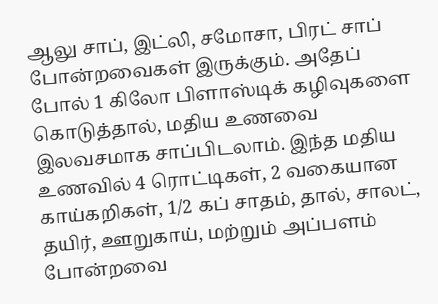ஆலு சாப், இட்லி, சமோசா, பிரட் சாப் போன்றவைகள் இருக்கும். அதேப் போல் 1 கிலோ பிளாஸ்டிக் கழிவுகளை கொடுத்தால், மதிய உணவை இலவசமாக சாப்பிடலாம். இந்த மதிய உணவில் 4 ரொட்டிகள், 2 வகையான காய்கறிகள், 1/2 கப் சாதம், தால், சாலட், தயிர், ஊறுகாய், மற்றும் அப்பளம் போன்றவை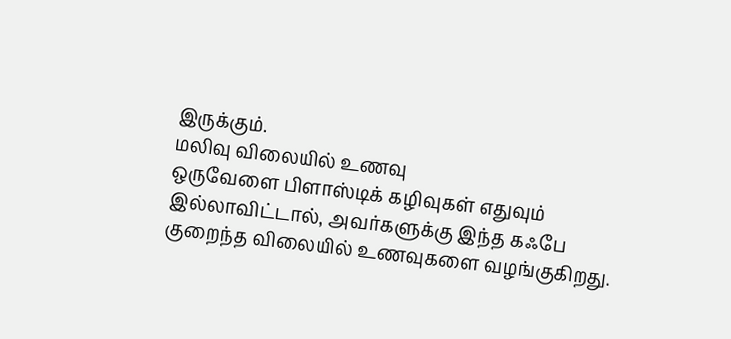இருக்கும்.
மலிவு விலையில் உணவு
ஒருவேளை பிளாஸ்டிக் கழிவுகள் எதுவும் இல்லாவிட்டால், அவர்களுக்கு இந்த கஃபே குறைந்த விலையில் உணவுகளை வழங்குகிறது.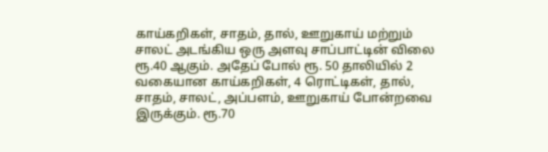காய்கறிகள், சாதம், தால், ஊறுகாய் மற்றும் சாலட் அடங்கிய ஒரு அளவு சாப்பாட்டின் விலை ரூ.40 ஆகும். அதேப் போல் ரூ. 50 தாலியில் 2 வகையான காய்கறிகள், 4 ரொட்டிகள், தால், சாதம், சாலட், அப்பளம், ஊறுகாய் போன்றவை இருக்கும். ரூ.70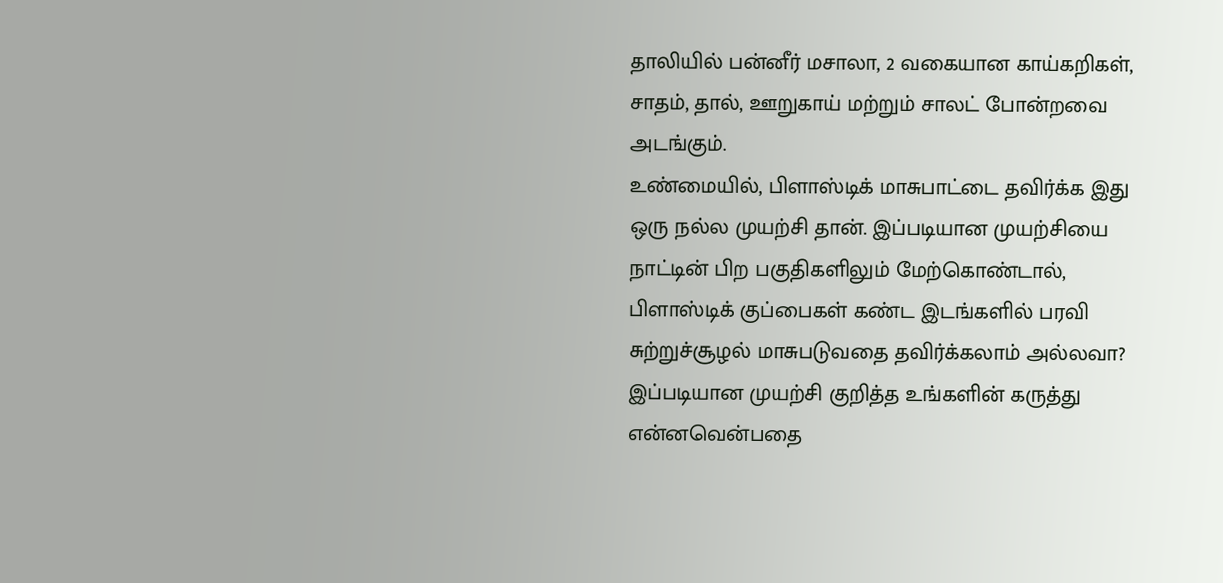தாலியில் பன்னீர் மசாலா, 2 வகையான காய்கறிகள், சாதம், தால், ஊறுகாய் மற்றும் சாலட் போன்றவை அடங்கும்.
உண்மையில், பிளாஸ்டிக் மாசுபாட்டை தவிர்க்க இது ஒரு நல்ல முயற்சி தான். இப்படியான முயற்சியை நாட்டின் பிற பகுதிகளிலும் மேற்கொண்டால், பிளாஸ்டிக் குப்பைகள் கண்ட இடங்களில் பரவி சுற்றுச்சூழல் மாசுபடுவதை தவிர்க்கலாம் அல்லவா? இப்படியான முயற்சி குறித்த உங்களின் கருத்து என்னவென்பதை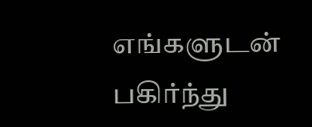எங்களுடன் பகிர்ந்து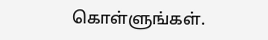கொள்ளுங்கள்.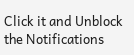Click it and Unblock the Notifications